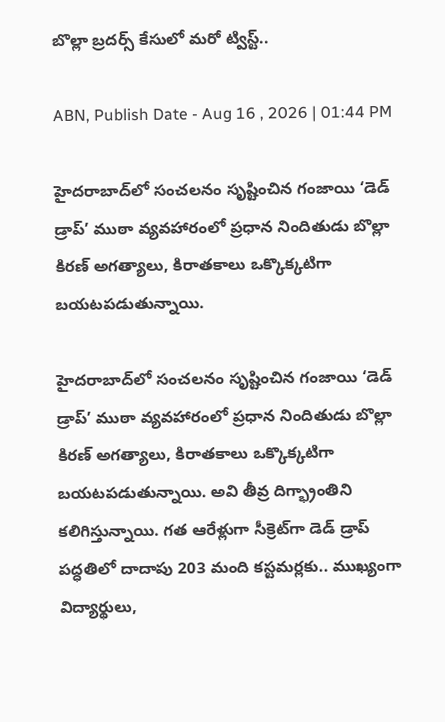బొల్లా బ్రదర్స్ కేసులో మరో ట్విస్ట్..

ABN, Publish Date - Aug 16 , 2026 | 01:44 PM

హైదరాబాద్‌లో సంచలనం సృష్టించిన గంజాయి ‘డెడ్ డ్రాప్’ ముఠా వ్యవహారంలో ప్రధాన నిందితుడు బొల్లా కిరణ్ అగత్యాలు, కిరాతకాలు ఒక్కొక్కటిగా బయటపడుతున్నాయి.

హైదరాబాద్‌లో సంచలనం సృష్టించిన గంజాయి ‘డెడ్ డ్రాప్’ ముఠా వ్యవహారంలో ప్రధాన నిందితుడు బొల్లా కిరణ్ అగత్యాలు, కిరాతకాలు ఒక్కొక్కటిగా బయటపడుతున్నాయి. అవి తీవ్ర దిగ్భ్రాంతిని కలిగిస్తున్నాయి. గత ఆరేళ్లుగా సీక్రెట్‌గా డెడ్ డ్రాప్ పద్ధతిలో దాదాపు 203 మంది కస్టమర్లకు.. ముఖ్యంగా విద్యార్థులు,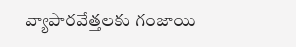వ్యాపారవేత్తలకు గంజాయి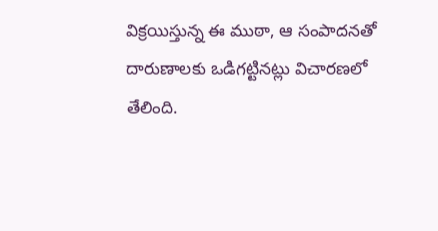విక్రయిస్తున్న ఈ ముఠా, ఆ సంపాదనతో దారుణాలకు ఒడిగట్టినట్లు విచారణలో తేలింది.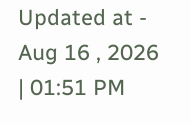Updated at - Aug 16 , 2026 | 01:51 PM